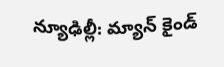న్యూఢిల్లీ: మ్యాన్ కైండ్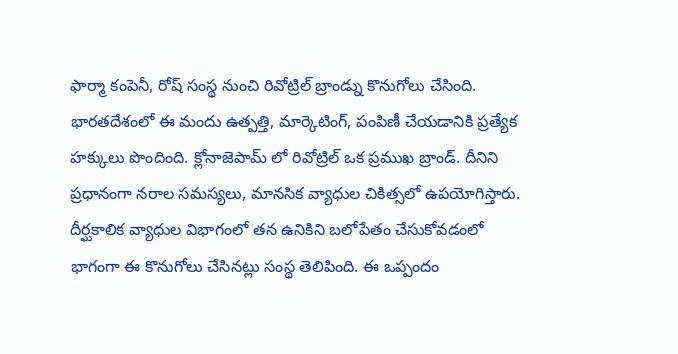ఫార్మా కంపెనీ, రోష్ సంస్థ నుంచి రివోట్రిల్ బ్రాండ్ను కొనుగోలు చేసింది. భారతదేశంలో ఈ మందు ఉత్పత్తి, మార్కెటింగ్, పంపిణీ చేయడానికి ప్రత్యేక హక్కులు పొందింది. క్లోనాజెపామ్ లో రివోట్రిల్ ఒక ప్రముఖ బ్రాండ్. దీనిని ప్రధానంగా నరాల సమస్యలు, మానసిక వ్యాధుల చికిత్సలో ఉపయోగిస్తారు.
దీర్ఘకాలిక వ్యాధుల విభాగంలో తన ఉనికిని బలోపేతం చేసుకోవడంలో భాగంగా ఈ కొనుగోలు చేసినట్లు సంస్థ తెలిపింది. ఈ ఒప్పందం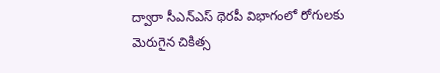ద్వారా సీఎన్ఎస్ థెరపీ విభాగంలో రోగులకు మెరుగైన చికిత్స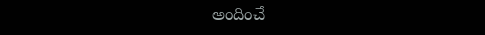అందించే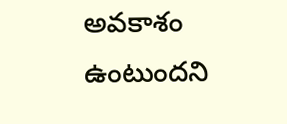అవకాశం ఉంటుందని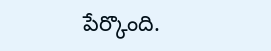పేర్కొంది.